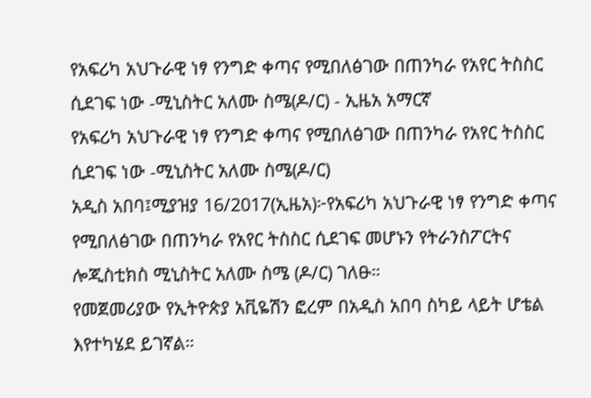የአፍሪካ አህጉራዊ ነፃ የንግድ ቀጣና የሚበለፅገው በጠንካራ የአየር ትስስር ሲደገፍ ነው -ሚኒስትር አለሙ ስሜ(ዶ/ር) - ኢዜአ አማርኛ
የአፍሪካ አህጉራዊ ነፃ የንግድ ቀጣና የሚበለፅገው በጠንካራ የአየር ትስስር ሲደገፍ ነው -ሚኒስትር አለሙ ስሜ(ዶ/ር)
አዲስ አበባ፤ሚያዝያ 16/2017(ኢዜአ)፦የአፍሪካ አህጉራዊ ነፃ የንግድ ቀጣና የሚበለፅገው በጠንካራ የአየር ትስስር ሲደገፍ መሆኑን የትራንስፖርትና ሎጂስቲክስ ሚኒስትር አለሙ ስሜ (ዶ/ር) ገለፁ።
የመጀመሪያው የኢትዮጵያ አቪዬሽን ፎረም በአዲስ አበባ ስካይ ላይት ሆቴል እየተካሄደ ይገኛል።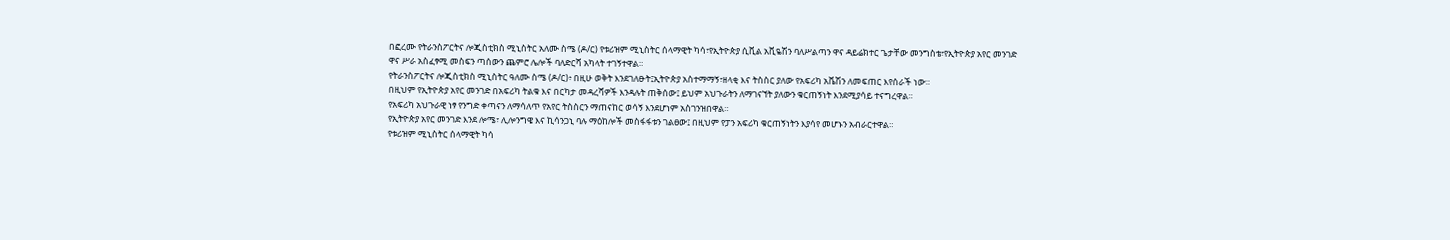በፎረሙ የትራንስፖርትና ሎጂስቲክስ ሚኒስትር አለሙ ስሜ (ዶ/ር) የቱሪዝም ሚኒስትር ሰላማዊት ካሳ፣የኢትዮጵያ ሲቪል አቪዬሽን ባለሥልጣን ዋና ዳይሬክተር ጌታቸው መንግስቴ፣የኢትዮጵያ አየር መንገድ ዋና ሥራ አስፈፃሚ መስፍን ጣሰውን ጨምሮ ሌሎች ባለድርሻ አካላት ተገኝተዋል።
የትራንስፖርትና ሎጂስቲክስ ሚኒስትር ዓለሙ ስሜ (ዶ/ር)፥ በዚሁ ወቅት እንደገለፁት፤ኢትዮጵያ አስተማማኝ፣ዘላቂ እና ትስስር ያለው የአፍሪካ አቬሽን ለመፍጠር እየሰራች ነው።
በዚህም የኢትዮጵያ አየር መንገድ በአፍሪካ ትልቁ እና በርካታ መዳረሻዎች እንዳሉት ጠቅሰው፤ ይህም አህጉራትን ለማገናኘት ያለውን ቁርጠኝነት እንደሚያሳይ ተናግረዋል።
የአፍሪካ አህጉራዊ ነፃ የንግድ ቀጣናን ለማሳለጥ የአየር ትስስርን ማጠናከር ወሳኝ እንደሆነም አስገንዝበዋል።
የኢትዮጵያ አየር መንገድ እንደ ሎሜ፣ ሊሎንግዌ እና ኪሳንጋኒ ባሉ ማዕከሎች መስፋፋቱን ገልፀው፤ በዚህም የፓን አፍሪካ ቁርጠኝነትን እያሳየ መሆኑን አብራርተዋል።
የቱሪዝም ሚኒስትር ሰላማዊት ካሳ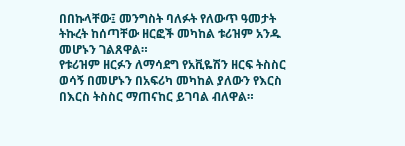በበኩላቸው፤ መንግስት ባለፉት የለውጥ ዓመታት ትኩረት ከሰጣቸው ዘርፎች መካከል ቱሪዝም አንዱ መሆኑን ገልጸዋል።
የቱሪዝም ዘርፉን ለማሳደግ የአቪዬሽን ዘርፍ ትስስር ወሳኝ በመሆኑን በአፍሪካ መካከል ያለውን የእርስ በእርስ ትስስር ማጠናከር ይገባል ብለዋል።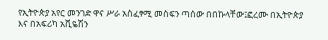የኢትዮጵያ አየር መንገድ ዋና ሥራ አስፈፃሚ መስፍን ጣሰው በበኩላቸው፤ፎረሙ በኢትዮጵያ እና በአፍሪካ አቪዬሽን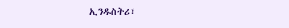ኢንዱስትሪ፣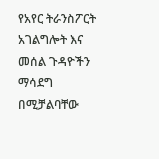የአየር ትራንስፖርት አገልግሎት እና መሰል ጉዳዮችን ማሳደግ በሚቻልባቸው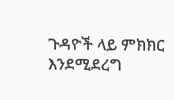ጉዳዮች ላይ ምክክር እንደሚደረግ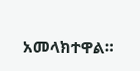አመላክተዋል።